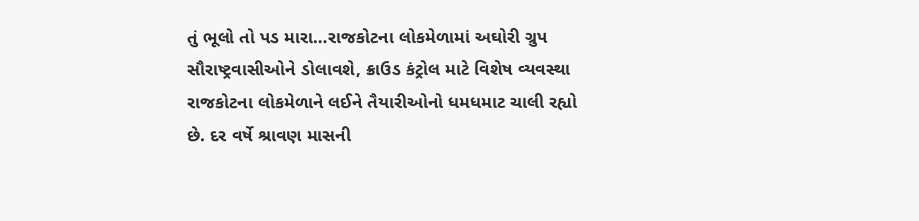તું ભૂલો તો પડ મારા…રાજકોટના લોકમેળામાં અઘોરી ગ્રુપ સૌરાષ્ટ્રવાસીઓને ડોલાવશે, ક્રાઉડ કંટ્રોલ માટે વિશેષ વ્યવસ્થા
રાજકોટના લોકમેળાને લઈને તૈયારીઓનો ધમધમાટ ચાલી રહ્યો છે. દર વર્ષે શ્રાવણ માસની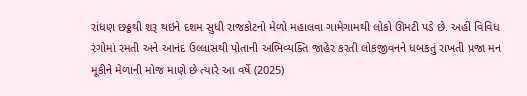રાંધણ છઠ્ઠથી શરૂ થઇને દશમ સુધી રાજકોટનો મેળો મહાલવા ગામેગામથી લોકો ઊમટી પડે છે. અહીં વિવિધ રંગોમાં રમતી અને આનંદ ઉલ્લાસથી પોતાની અભિવ્યક્તિ જાહેર કરતી લોકજીવનને ધબકતું રાખતી પ્રજા મન મૂકીને મેળાની મોજ માણે છે ત્યારે આ વર્ષે (2025)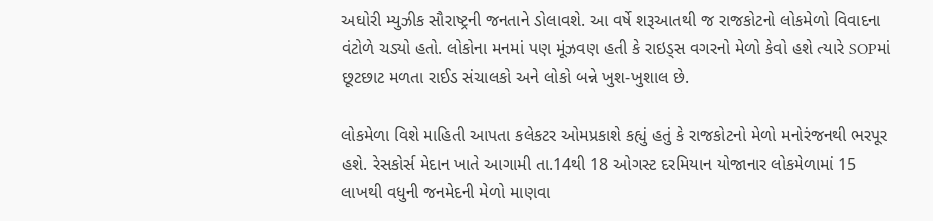અઘોરી મ્યુઝીક સૌરાષ્ટ્રની જનતાને ડોલાવશે. આ વર્ષે શરૂઆતથી જ રાજકોટનો લોકમેળો વિવાદના વંટોળે ચડ્યો હતો. લોકોના મનમાં પણ મૂંઝવણ હતી કે રાઇડ્સ વગરનો મેળો કેવો હશે ત્યારે SOPમાં છૂટછાટ મળતા રાઈડ સંચાલકો અને લોકો બન્ને ખુશ-ખુશાલ છે.

લોકમેળા વિશે માહિતી આપતા કલેકટર ઓમપ્રકાશે કહ્યું હતું કે રાજકોટનો મેળો મનોરંજનથી ભરપૂર હશે. રેસકોર્સ મેદાન ખાતે આગામી તા.14થી 18 ઓગસ્ટ દરમિયાન યોજાનાર લોકમેળામાં 15 લાખથી વધુની જનમેદની મેળો માણવા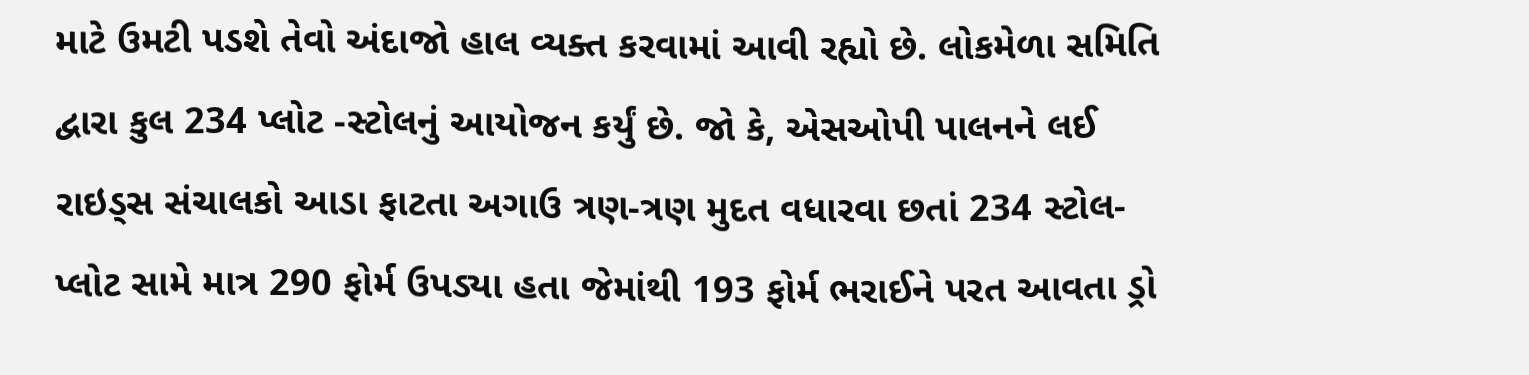માટે ઉમટી પડશે તેવો અંદાજો હાલ વ્યક્ત કરવામાં આવી રહ્યો છે. લોકમેળા સમિતિ દ્વારા કુલ 234 પ્લોટ -સ્ટોલનું આયોજન કર્યું છે. જો કે, એસઓપી પાલનને લઈ રાઇડ્સ સંચાલકો આડા ફાટતા અગાઉ ત્રણ-ત્રણ મુદત વધારવા છતાં 234 સ્ટોલ-પ્લોટ સામે માત્ર 290 ફોર્મ ઉપડ્યા હતા જેમાંથી 193 ફોર્મ ભરાઈને પરત આવતા ડ્રો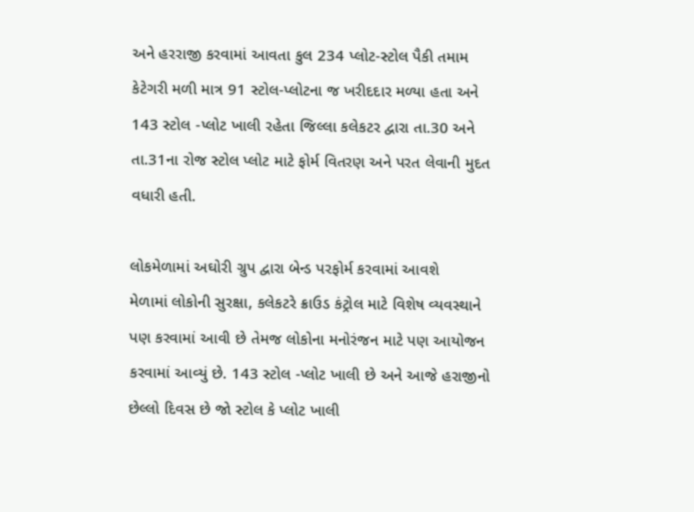અને હરરાજી કરવામાં આવતા કુલ 234 પ્લોટ-સ્ટોલ પૈકી તમામ કેટેગરી મળી માત્ર 91 સ્ટોલ-પ્લોટના જ ખરીદદાર મળ્યા હતા અને 143 સ્ટોલ -પ્લોટ ખાલી રહેતા જિલ્લા કલેકટર દ્વારા તા.30 અને તા.31ના રોજ સ્ટોલ પ્લોટ માટે ફોર્મ વિતરણ અને પરત લેવાની મુદત વધારી હતી.

લોકમેળામાં અઘોરી ગ્રુપ દ્વારા બેન્ડ પરફોર્મ કરવામાં આવશે
મેળામાં લોકોની સુરક્ષા, કલેકટરે ક્રાઉડ કંટ્રોલ માટે વિશેષ વ્યવસ્થાને પણ કરવામાં આવી છે તેમજ લોકોના મનોરંજન માટે પણ આયોજન કરવામાં આવ્યું છે. 143 સ્ટોલ -પ્લોટ ખાલી છે અને આજે હરાજીનો છેલ્લો દિવસ છે જો સ્ટોલ કે પ્લોટ ખાલી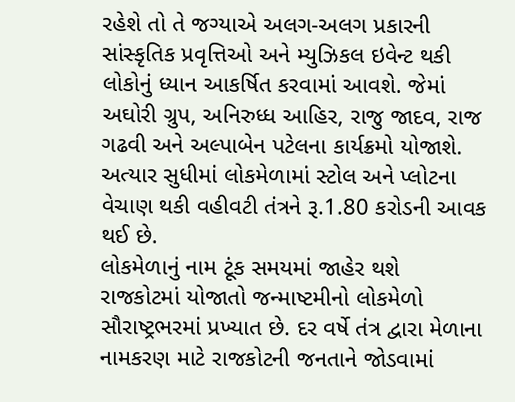રહેશે તો તે જગ્યાએ અલગ-અલગ પ્રકારની સાંસ્કૃતિક પ્રવૃત્તિઓ અને મ્યુઝિકલ ઇવેન્ટ થકી લોકોનું ધ્યાન આકર્ષિત કરવામાં આવશે. જેમાં અઘોરી ગ્રુપ, અનિરુધ્ધ આહિર, રાજુ જાદવ, રાજ ગઢવી અને અલ્પાબેન પટેલના કાર્યક્રમો યોજાશે. અત્યાર સુધીમાં લોકમેળામાં સ્ટોલ અને પ્લોટના વેચાણ થકી વહીવટી તંત્રને રૂ.1.80 કરોડની આવક થઈ છે.
લોકમેળાનું નામ ટૂંક સમયમાં જાહેર થશે
રાજકોટમાં યોજાતો જન્માષ્ટમીનો લોકમેળો સૌરાષ્ટ્રભરમાં પ્રખ્યાત છે. દર વર્ષે તંત્ર દ્વારા મેળાના નામકરણ માટે રાજકોટની જનતાને જોડવામાં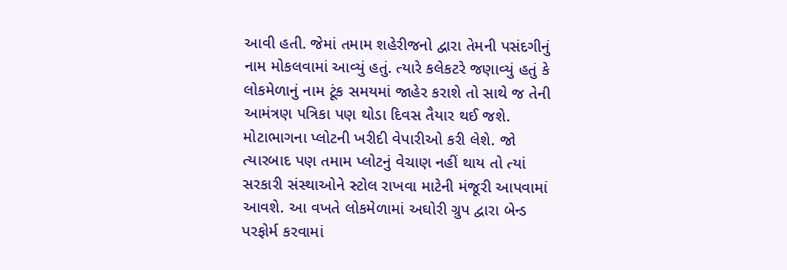આવી હતી. જેમાં તમામ શહેરીજનો દ્વારા તેમની પસંદગીનું નામ મોકલવામાં આવ્યું હતું. ત્યારે કલેકટરે જણાવ્યું હતું કે લોકમેળાનું નામ ટૂંક સમયમાં જાહેર કરાશે તો સાથે જ તેની આમંત્રણ પત્રિકા પણ થોડા દિવસ તૈયાર થઈ જશે. મોટાભાગના પ્લોટની ખરીદી વેપારીઓ કરી લેશે. જો ત્યારબાદ પણ તમામ પ્લોટનું વેચાણ નહીં થાય તો ત્યાં સરકારી સંસ્થાઓને સ્ટોલ રાખવા માટેની મંજૂરી આપવામાં આવશે. આ વખતે લોકમેળામાં અઘોરી ગ્રુપ દ્વારા બેન્ડ પરફોર્મ કરવામાં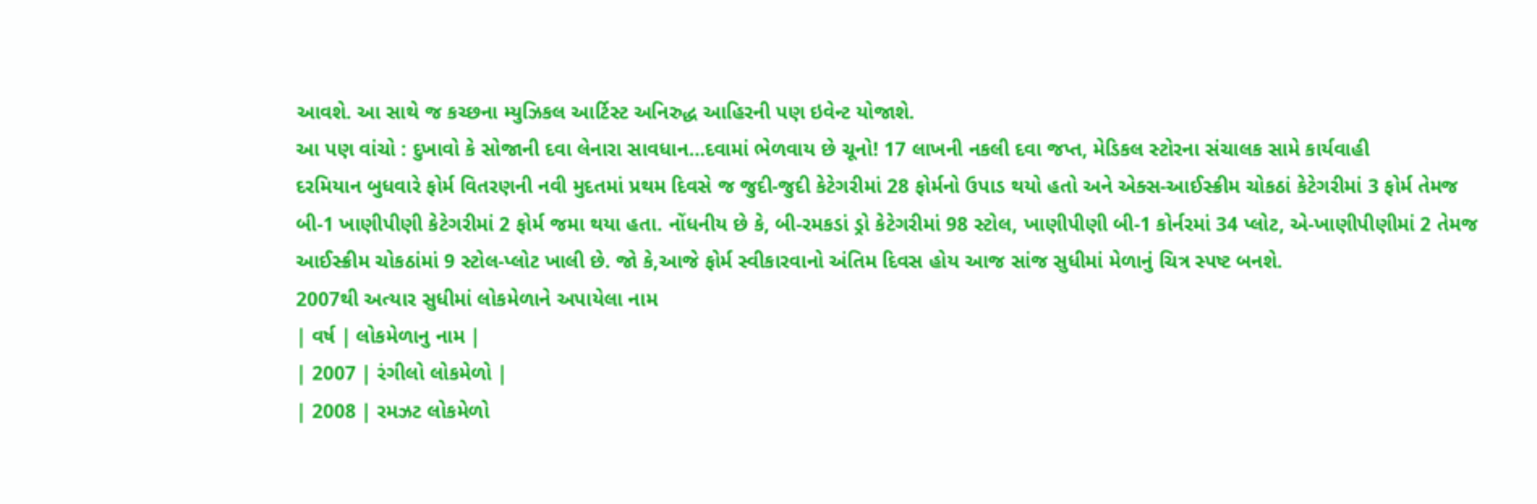આવશે. આ સાથે જ કચ્છના મ્યુઝિકલ આર્ટિસ્ટ અનિરુદ્ધ આહિરની પણ ઇવેન્ટ યોજાશે.
આ પણ વાંચો : દુખાવો કે સોજાની દવા લેનારા સાવધાન…દવામાં ભેળવાય છે ચૂનો! 17 લાખની નકલી દવા જપ્ત, મેડિકલ સ્ટોરના સંચાલક સામે કાર્યવાહી
દરમિયાન બુધવારે ફોર્મ વિતરણની નવી મુદતમાં પ્રથમ દિવસે જ જુદી-જુદી કેટેગરીમાં 28 ફોર્મનો ઉપાડ થયો હતો અને એક્સ-આઈસ્ક્રીમ ચોકઠાં કેટેગરીમાં 3 ફોર્મ તેમજ બી-1 ખાણીપીણી કેટેગરીમાં 2 ફોર્મ જમા થયા હતા. નોંધનીય છે કે, બી-રમકડાં ડ્રો કેટેગરીમાં 98 સ્ટોલ, ખાણીપીણી બી-1 કોર્નરમાં 34 પ્લોટ, એ-ખાણીપીણીમાં 2 તેમજ આઈસ્ક્રીમ ચોકઠાંમાં 9 સ્ટોલ-પ્લોટ ખાલી છે. જો કે,આજે ફોર્મ સ્વીકારવાનો અંતિમ દિવસ હોય આજ સાંજ સુધીમાં મેળાનું ચિત્ર સ્પષ્ટ બનશે.
2007થી અત્યાર સુધીમાં લોકમેળાને અપાયેલા નામ
| વર્ષ | લોકમેળાનુ નામ |
| 2007 | રંગીલો લોકમેળો |
| 2008 | રમઝટ લોકમેળો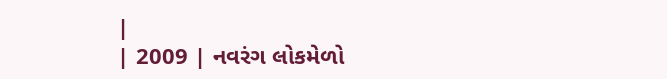|
| 2009 | નવરંગ લોકમેળો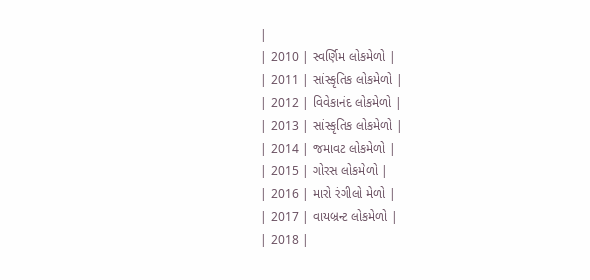|
| 2010 | સ્વર્ણિમ લોકમેળો |
| 2011 | સાંસ્કૃતિક લોકમેળો |
| 2012 | વિવેકાનંદ લોકમેળો |
| 2013 | સાંસ્કૃતિક લોકમેળો |
| 2014 | જમાવટ લોકમેળો |
| 2015 | ગોરસ લોકમેળો |
| 2016 | મારો રંગીલો મેળો |
| 2017 | વાયબ્રન્ટ લોકમેળો |
| 2018 |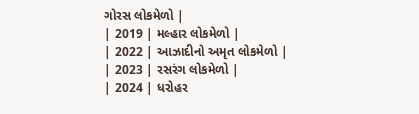ગોરસ લોકમેળો |
| 2019 | મલ્હાર લોકમેળો |
| 2022 | આઝાદીનો અમૃત લોકમેળો |
| 2023 | રસરંગ લોકમેળો |
| 2024 | ધરોહર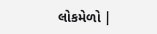લોકમેળો |